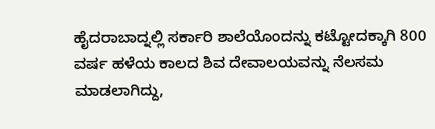ಹೈದರಾಬಾದ್ನಲ್ಲಿ ಸರ್ಕಾರಿ ಶಾಲೆಯೊಂದನ್ನು ಕಟ್ಟೋದಕ್ಕಾಗಿ 800 ವರ್ಷ ಹಳೆಯ ಕಾಲದ ಶಿವ ದೇವಾಲಯವನ್ನು ನೆಲಸಮ ಮಾಡಲಾಗಿದ್ದು,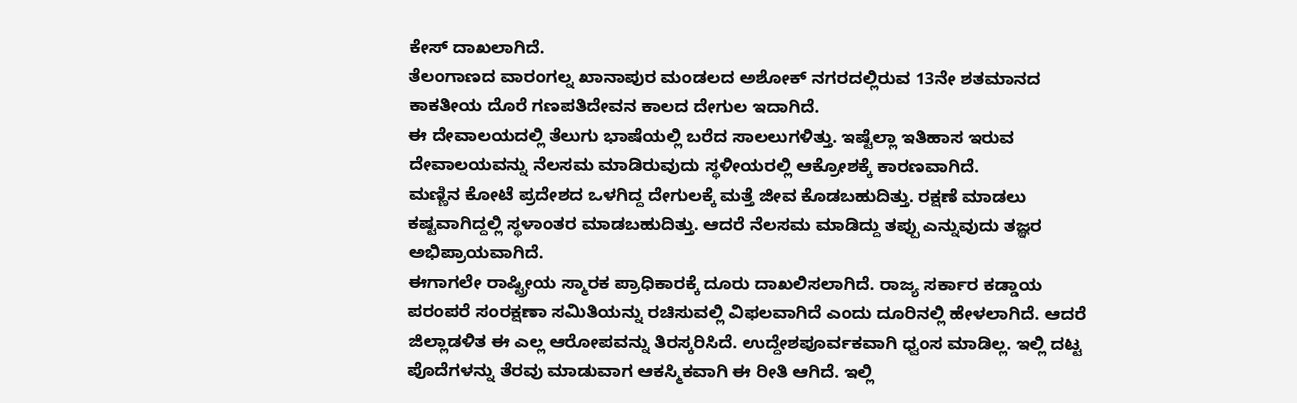ಕೇಸ್ ದಾಖಲಾಗಿದೆ.
ತೆಲಂಗಾಣದ ವಾರಂಗಲ್ನ ಖಾನಾಪುರ ಮಂಡಲದ ಅಶೋಕ್ ನಗರದಲ್ಲಿರುವ 13ನೇ ಶತಮಾನದ ಕಾಕತೀಯ ದೊರೆ ಗಣಪತಿದೇವನ ಕಾಲದ ದೇಗುಲ ಇದಾಗಿದೆ.
ಈ ದೇವಾಲಯದಲ್ಲಿ ತೆಲುಗು ಭಾಷೆಯಲ್ಲಿ ಬರೆದ ಸಾಲಲುಗಳಿತ್ತು. ಇಷ್ಟೆಲ್ಲಾ ಇತಿಹಾಸ ಇರುವ ದೇವಾಲಯವನ್ನು ನೆಲಸಮ ಮಾಡಿರುವುದು ಸ್ಥಳೀಯರಲ್ಲಿ ಆಕ್ರೋಶಕ್ಕೆ ಕಾರಣವಾಗಿದೆ.
ಮಣ್ಣಿನ ಕೋಟೆ ಪ್ರದೇಶದ ಒಳಗಿದ್ದ ದೇಗುಲಕ್ಕೆ ಮತ್ತೆ ಜೀವ ಕೊಡಬಹುದಿತ್ತು. ರಕ್ಷಣೆ ಮಾಡಲು ಕಷ್ಟವಾಗಿದ್ದಲ್ಲಿ ಸ್ಥಳಾಂತರ ಮಾಡಬಹುದಿತ್ತು. ಆದರೆ ನೆಲಸಮ ಮಾಡಿದ್ದು ತಪ್ಪು ಎನ್ನುವುದು ತಜ್ಞರ ಅಭಿಪ್ರಾಯವಾಗಿದೆ.
ಈಗಾಗಲೇ ರಾಷ್ಟ್ರೀಯ ಸ್ಮಾರಕ ಪ್ರಾಧಿಕಾರಕ್ಕೆ ದೂರು ದಾಖಲಿಸಲಾಗಿದೆ. ರಾಜ್ಯ ಸರ್ಕಾರ ಕಡ್ಡಾಯ ಪರಂಪರೆ ಸಂರಕ್ಷಣಾ ಸಮಿತಿಯನ್ನು ರಚಿಸುವಲ್ಲಿ ವಿಫಲವಾಗಿದೆ ಎಂದು ದೂರಿನಲ್ಲಿ ಹೇಳಲಾಗಿದೆ. ಆದರೆ ಜಿಲ್ಲಾಡಳಿತ ಈ ಎಲ್ಲ ಆರೋಪವನ್ನು ತಿರಸ್ಕರಿಸಿದೆ. ಉದ್ದೇಶಪೂರ್ವಕವಾಗಿ ಧ್ವಂಸ ಮಾಡಿಲ್ಲ. ಇಲ್ಲಿ ದಟ್ಟ ಪೊದೆಗಳನ್ನು ತೆರವು ಮಾಡುವಾಗ ಆಕಸ್ಮಿಕವಾಗಿ ಈ ರೀತಿ ಆಗಿದೆ. ಇಲ್ಲಿ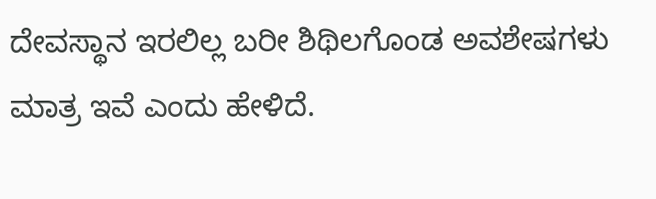ದೇವಸ್ಥಾನ ಇರಲಿಲ್ಲ ಬರೀ ಶಿಥಿಲಗೊಂಡ ಅವಶೇಷಗಳು ಮಾತ್ರ ಇವೆ ಎಂದು ಹೇಳಿದೆ.